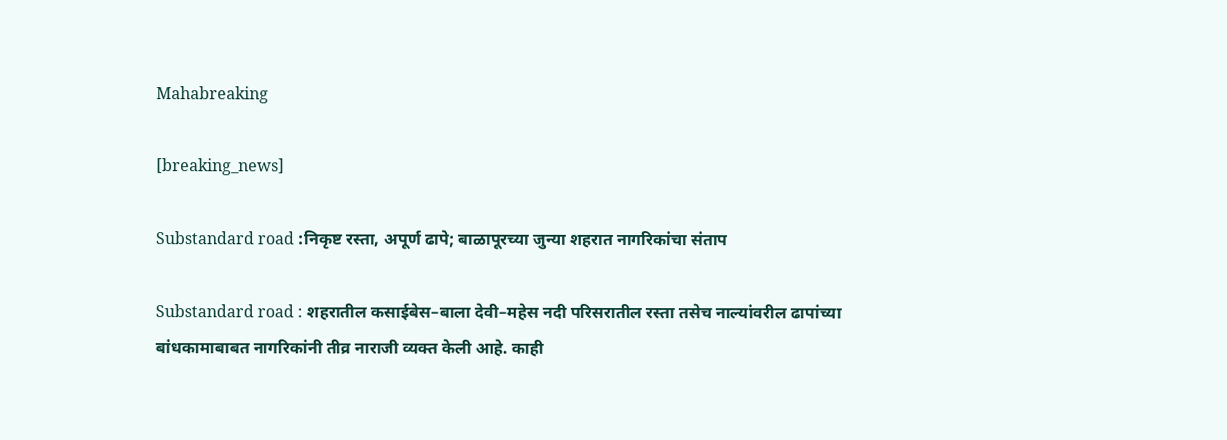Mahabreaking

[breaking_news]

Substandard road :निकृष्ट रस्ता, अपूर्ण ढापे; बाळापूरच्या जुन्या शहरात नागरिकांचा संताप

Substandard road : शहरातील कसाईबेस–बाला देवी–महेस नदी परिसरातील रस्ता तसेच नाल्यांवरील ढापांच्या बांधकामाबाबत नागरिकांनी तीव्र नाराजी व्यक्त केली आहे. काही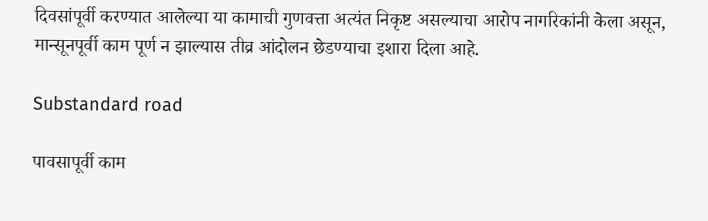दिवसांपूर्वी करण्यात आलेल्या या कामाची गुणवत्ता अत्यंत निकृष्ट असल्याचा आरोप नागरिकांनी केला असून, मान्सूनपूर्वी काम पूर्ण न झाल्यास तीव्र आंदोलन छेडण्याचा इशारा दिला आहे.

Substandard road

पावसापूर्वी काम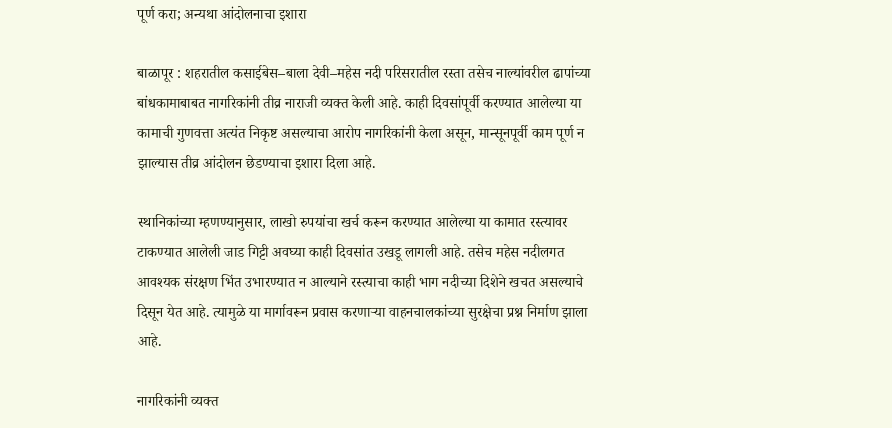पूर्ण करा; अन्यथा आंदोलनाचा इशारा

बाळापूर : शहरातील कसाईबेस–बाला देवी–महेस नदी परिसरातील रस्ता तसेच नाल्यांवरील ढापांच्या बांधकामाबाबत नागरिकांनी तीव्र नाराजी व्यक्त केली आहे. काही दिवसांपूर्वी करण्यात आलेल्या या कामाची गुणवत्ता अत्यंत निकृष्ट असल्याचा आरोप नागरिकांनी केला असून, मान्सूनपूर्वी काम पूर्ण न झाल्यास तीव्र आंदोलन छेडण्याचा इशारा दिला आहे.

स्थानिकांच्या म्हणण्यानुसार, लाखो रुपयांचा खर्च करून करण्यात आलेल्या या कामात रस्त्यावर टाकण्यात आलेली जाड गिट्टी अवघ्या काही दिवसांत उखडू लागली आहे. तसेच महेस नदीलगत आवश्यक संरक्षण भिंत उभारण्यात न आल्याने रस्त्याचा काही भाग नदीच्या दिशेने खचत असल्याचे दिसून येत आहे. त्यामुळे या मार्गावरून प्रवास करणाऱ्या वाहनचालकांच्या सुरक्षेचा प्रश्न निर्माण झाला आहे.

नागरिकांनी व्यक्त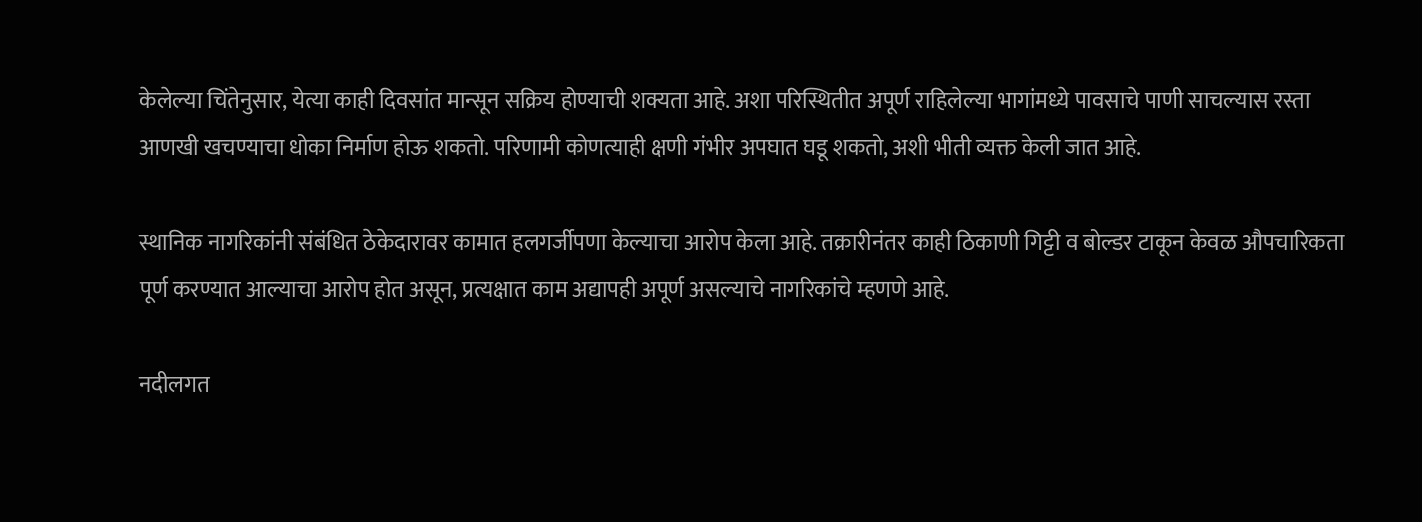केलेल्या चिंतेनुसार, येत्या काही दिवसांत मान्सून सक्रिय होण्याची शक्यता आहे. अशा परिस्थितीत अपूर्ण राहिलेल्या भागांमध्ये पावसाचे पाणी साचल्यास रस्ता आणखी खचण्याचा धोका निर्माण होऊ शकतो. परिणामी कोणत्याही क्षणी गंभीर अपघात घडू शकतो, अशी भीती व्यक्त केली जात आहे.

स्थानिक नागरिकांनी संबंधित ठेकेदारावर कामात हलगर्जीपणा केल्याचा आरोप केला आहे. तक्रारीनंतर काही ठिकाणी गिट्टी व बोल्डर टाकून केवळ औपचारिकता पूर्ण करण्यात आल्याचा आरोप होत असून, प्रत्यक्षात काम अद्यापही अपूर्ण असल्याचे नागरिकांचे म्हणणे आहे.

नदीलगत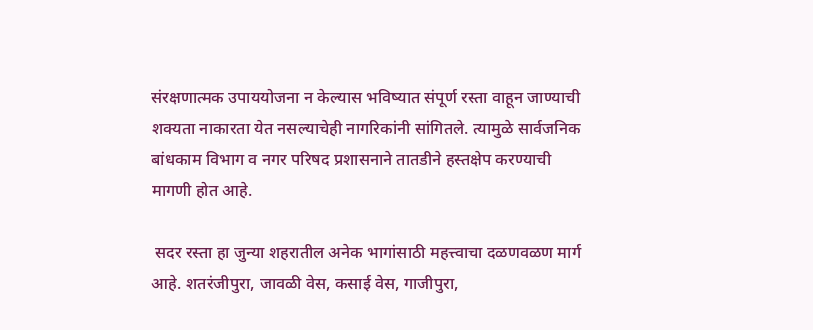संरक्षणात्मक उपाययोजना न केल्यास भविष्यात संपूर्ण रस्ता वाहून जाण्याची शक्यता नाकारता येत नसल्याचेही नागरिकांनी सांगितले. त्यामुळे सार्वजनिक बांधकाम विभाग व नगर परिषद प्रशासनाने तातडीने हस्तक्षेप करण्याची मागणी होत आहे.

 सदर रस्ता हा जुन्या शहरातील अनेक भागांसाठी महत्त्वाचा दळणवळण मार्ग आहे. शतरंजीपुरा, जावळी वेस, कसाई वेस, गाजीपुरा,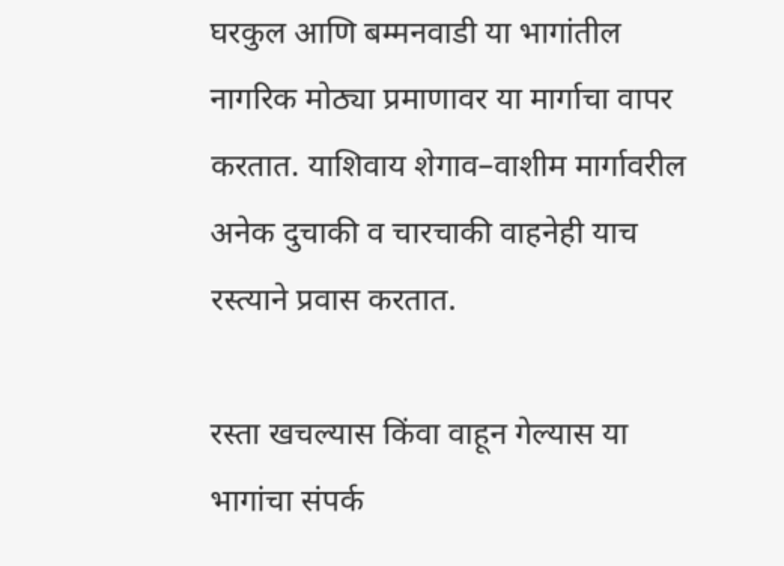घरकुल आणि बम्मनवाडी या भागांतील नागरिक मोठ्या प्रमाणावर या मार्गाचा वापर करतात. याशिवाय शेगाव–वाशीम मार्गावरील अनेक दुचाकी व चारचाकी वाहनेही याच रस्त्याने प्रवास करतात.

रस्ता खचल्यास किंवा वाहून गेल्यास या भागांचा संपर्क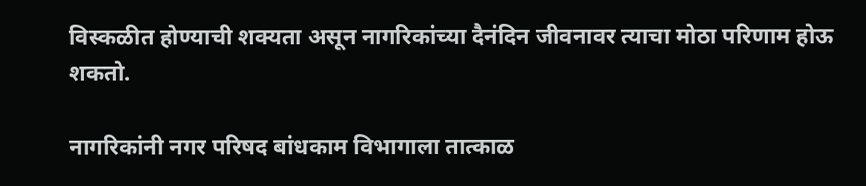विस्कळीत होण्याची शक्यता असून नागरिकांच्या दैनंदिन जीवनावर त्याचा मोठा परिणाम होऊ शकतो.

नागरिकांनी नगर परिषद बांधकाम विभागाला तात्काळ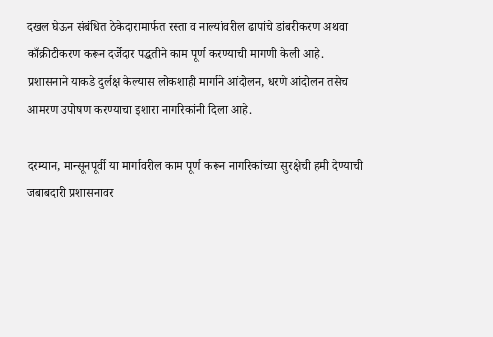दखल घेऊन संबंधित ठेकेदारामार्फत रस्ता व नाल्यांवरील ढापांचे डांबरीकरण अथवा काँक्रीटीकरण करून दर्जेदार पद्धतीने काम पूर्ण करण्याची मागणी केली आहे. प्रशासनाने याकडे दुर्लक्ष केल्यास लोकशाही मार्गाने आंदोलन, धरणे आंदोलन तसेच आमरण उपोषण करण्याचा इशारा नागरिकांनी दिला आहे.

दरम्यान, मान्सूनपूर्वी या मार्गावरील काम पूर्ण करून नागरिकांच्या सुरक्षेची हमी देण्याची जबाबदारी प्रशासनावर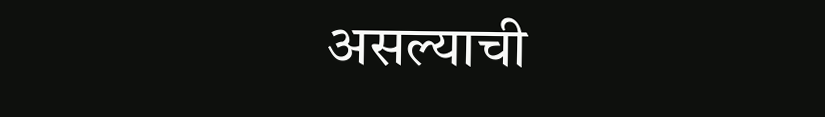असल्याची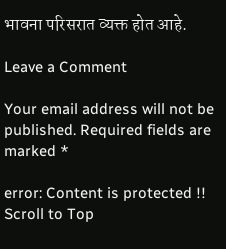भावना परिसरात व्यक्त होत आहे.

Leave a Comment

Your email address will not be published. Required fields are marked *

error: Content is protected !!
Scroll to Top